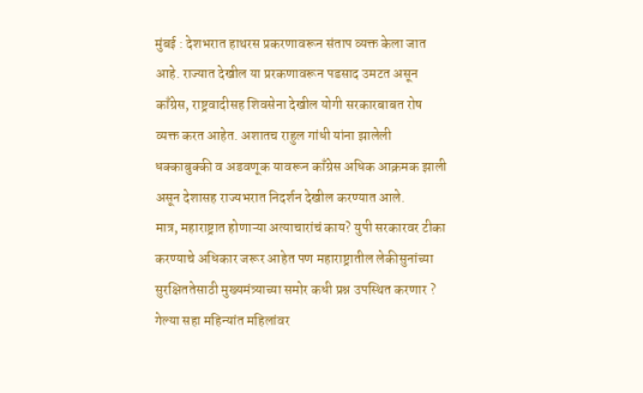मुंबई : देशभरात हाथरस प्रकरणावरून संताप व्यक्त केला जात आहे. राज्यात देखील या प्ररकणावरून पडसाद उमटत असून काँग्रेस, राष्ट्रवादीसह शिवसेना देखील योगी सरकारबाबत रोष व्यक्त करत आहेत. अशातच राहुल गांधी यांना झालेली धक्काबुक्की व अडवणूक यावरून काँग्रेस अधिक आक्रमक झाली असून देशासह राज्यभरात निदर्शन देखील करण्यात आले.
मात्र, महाराष्ट्रात होणाऱ्या अत्याचारांचं काय? युपी सरकारवर टीका करण्याचे अधिकार जरूर आहेत पण महाराष्ट्रातील लेकीसुनांच्या सुरक्षिततेसाठी मुख्यमंत्र्याच्या समोर कधी प्रश्न उपस्थित करणार ? गेल्या सहा महिन्यांत महिलांवर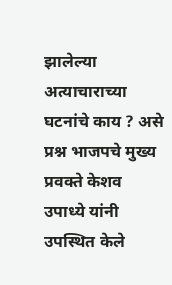झालेल्या अत्याचाराच्या घटनांचे काय ? असे प्रश्न भाजपचे मुख्य प्रवक्ते केशव उपाध्ये यांनी उपस्थित केले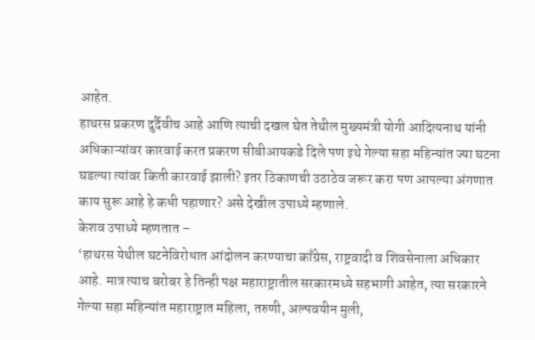आहेत.
हाथरस प्रकरण दुर्दैवीच आहे आणि त्याची दखल घेत तेथील मुख्यमंत्री योगी आदित्यनाथ यांनी अधिकाऱ्यांवर कारवाई करत प्रकरण सीबीआयकडे दिले पण इथे गेल्या सहा महिन्यांत ज्या घटना घडल्या त्यांवर किती कारवाई झाली? इतर ठिकाणची उठाठेव जरूर करा पण आपल्या अंगणात काय सुरू आहे हे कधी पहाणार? असे देखील उपाध्ये म्हणाले.
केशव उपाध्ये म्हणतात –
‘हाथरस येथील घटनेविरोधात आंदोलन करण्याचा काँग्रेस, राष्ट्रवादी व शिवसेनाला अधिकार आहे. मात्र त्याच बरोबर हे तिन्ही पक्ष महाराष्ट्रातील सरकारमध्ये सहभागी आहेत, त्या सरकारने गेल्या सहा महिन्यांत महाराष्ट्रात महिला, तरुणी, अल्पवयीन मुली,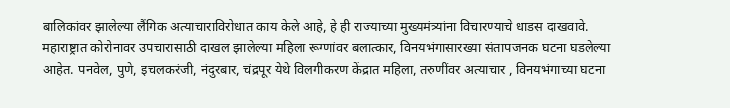बालिकांवर झालेल्या लैंगिक अत्याचाराविरोधात काय केले आहे, हे ही राज्याच्या मुख्यमंत्र्यांना विचारण्याचे धाडस दाखवावे. महाराष्ट्रात कोरोनावर उपचारासाठी दाखल झालेल्या महिला रूग्णांवर बलात्कार, विनयभंगासारख्या संतापजनक घटना घडलेल्या आहेत. पनवेल, पुणे, इचलकरंजी, नंदुरबार, चंद्रपूर येथे विलगीकरण केंद्रात महिला, तरुणींवर अत्याचार , विनयभंगाच्या घटना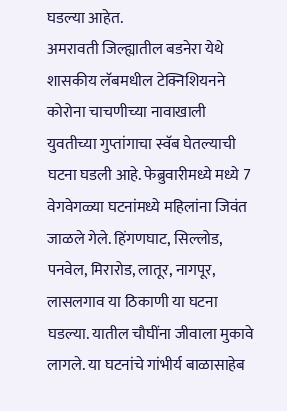घडल्या आहेत.
अमरावती जिल्ह्यातील बडनेरा येथे शासकीय लॅबमधील टेक्निशियनने कोरोना चाचणीच्या नावाखाली युवतीच्या गुप्तांगाचा स्वॅब घेतल्याची घटना घडली आहे. फेब्रुवारीमध्ये मध्ये 7 वेगवेगळ्या घटनांमध्ये महिलांना जिवंत जाळले गेले. हिंगणघाट, सिल्लोड, पनवेल, मिरारोड, लातूर, नागपूर, लासलगाव या ठिकाणी या घटना घडल्या. यातील चौघींना जीवाला मुकावे लागले. या घटनांचे गांभीर्य बाळासाहेब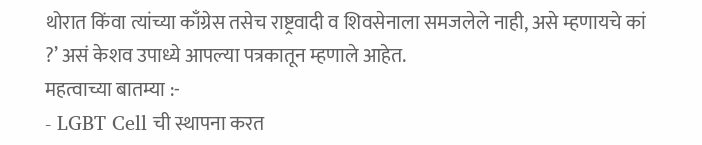थोरात किंवा त्यांच्या काँग्रेस तसेच राष्ट्रवादी व शिवसेनाला समजलेले नाही, असे म्हणायचे कां ?’ असं केशव उपाध्ये आपल्या पत्रकातून म्हणाले आहेत.
महत्वाच्या बातम्या :-
- LGBT Cell ची स्थापना करत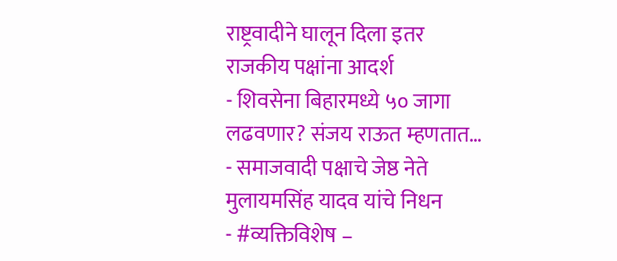राष्ट्रवादीने घालून दिला इतर राजकीय पक्षांना आदर्श
- शिवसेना बिहारमध्ये ५० जागा लढवणार? संजय राऊत म्हणतात…
- समाजवादी पक्षाचे जेष्ठ नेते मुलायमसिंह यादव यांचे निधन
- #व्यक्तिविशेष –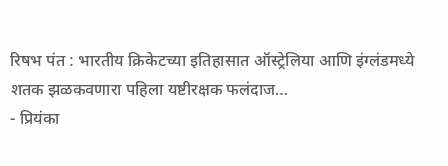रिषभ पंत : भारतीय क्रिकेटच्या इतिहासात ऑस्ट्रेलिया आणि इंग्लंडमध्ये शतक झळकवणारा पहिला यष्टीरक्षक फलंदाज…
- प्रियंका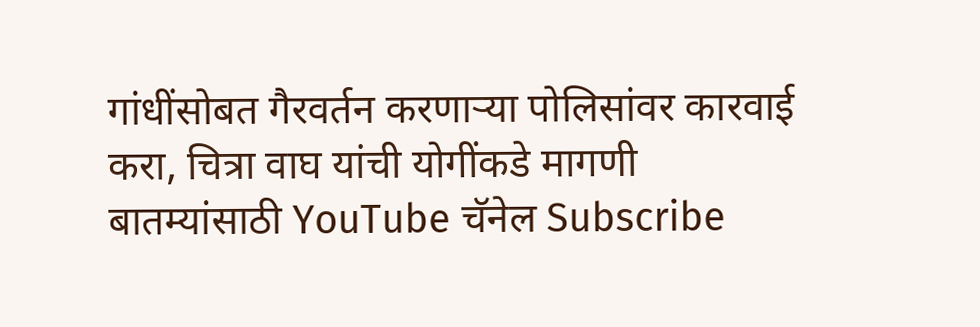गांधींसोबत गैरवर्तन करणाऱ्या पोलिसांवर कारवाई करा, चित्रा वाघ यांची योगींकडे मागणी
बातम्यांसाठी YouTube चॅनेल Subscribe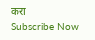करा
Subscribe Now